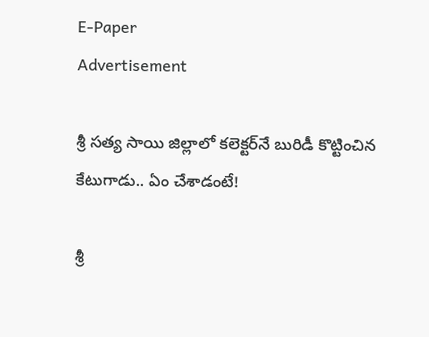E-Paper
Advertisement

శ్రీ సత్య సాయి జిల్లాలో కలెక్టర్‌నే బురిడీ కొట్టించిన కేటుగాడు.. ఏం చేశాడంటే!

శ్రీ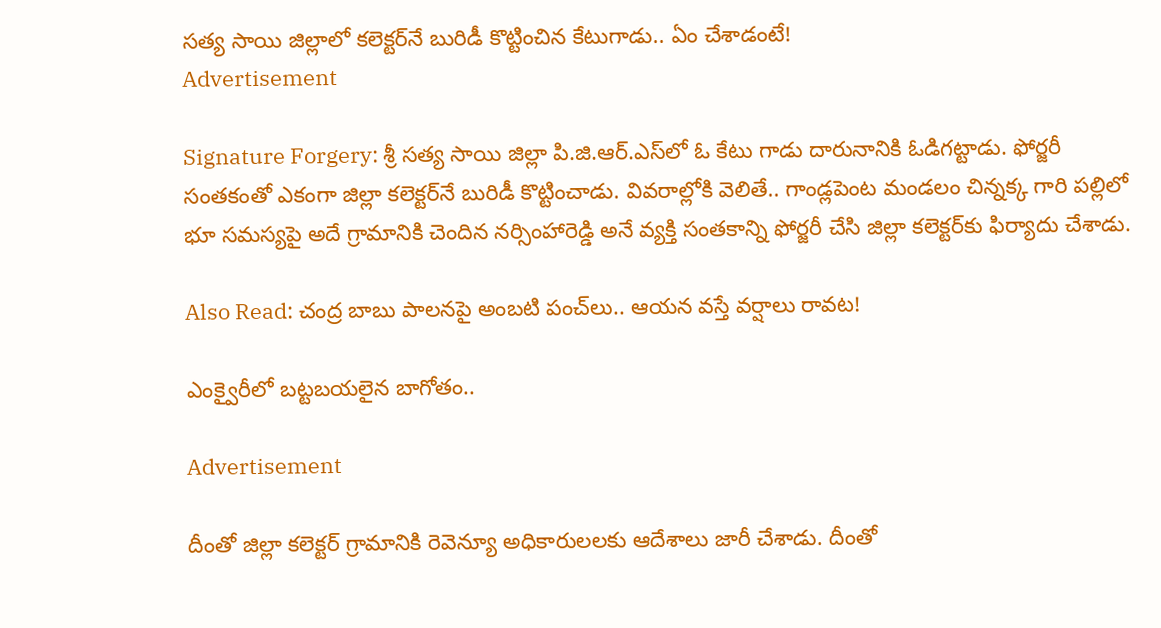సత్య సాయి జిల్లాలో కలెక్టర్‌నే బురిడీ కొట్టించిన కేటుగాడు.. ఏం చేశాడంటే!
Advertisement

Signature Forgery: శ్రీ సత్య సాయి జిల్లా పి.జి.ఆర్.ఎస్‌లో ఓ కేటు గాడు దారునానికి ఓడిగట్టాడు. ఫోర్జరీ సంతకంతో ఎకంగా జిల్లా కలెక్టర్‌నే బురిడీ కొట్టించాడు. వివరాల్లోకి వెలితే.. గాండ్లపెంట మండలం చిన్నక్క గారి పల్లిలో భూ సమస్యపై అదే గ్రామానికి చెందిన నర్సింహారెడ్డి అనే వ్యక్తి సంతకాన్ని ఫోర్జరీ చేసి జిల్లా కలెక్టర్‌కు ఫిర్యాదు చేశాడు.

Also Read: చంద్ర బాబు పాలనపై అంబటి పంచ్‌లు.. ఆయన వస్తే వర్షాలు రావట!

ఎంక్వైరీలో బట్టబయలైన బాగోతం..

Advertisement

దీంతో జిల్లా కలెక్టర్ గ్రామానికి రెవెన్యూ అధికారులలకు ఆదేశాలు జారీ చేశాడు. దీంతో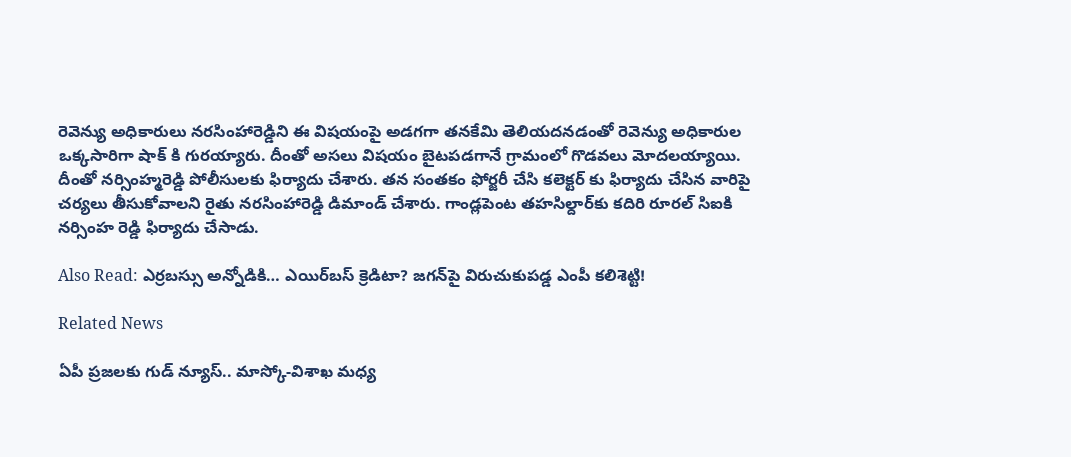రెవెన్యు అధికారులు నరసింహారెడ్డిని ఈ విషయంపై అడగగా తనకేమి తెలియదనడంతో రెవెన్యు అధికారుల ఒక్కసారిగా షాక్ కి గురయ్యారు. దీంతో అసలు విషయం బైటపడగానే గ్రామంలో గొడవలు మోదలయ్యాయి. దీంతో నర్సింహ్మరెడ్డి పోలీసులకు ఫిర్యాదు చేశారు. తన సంతకం ఫోర్జరీ చేసి కలెక్టర్ కు ఫిర్యాదు చేసిన వారిపై చర్యలు తీసుకోవాలని రైతు నరసింహారెడ్డి డిమాండ్ చేశారు. గాండ్లపెంట తహసిల్దార్‌కు కదిరి రూరల్ సిఐకి నర్సింహ రెడ్డి ఫిర్యాదు చేసాడు.

Also Read: ఎర్రబస్సు అన్నోడికి… ఎయిర్‌బస్ క్రెడిటా? జగన్‌పై విరుచుకుపడ్డ ఎంపీ కలిశెట్టి!

Related News

ఏపీ ప్రజలకు గుడ్ న్యూస్.. మాస్కో-విశాఖ మధ్య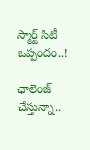స్మార్ట్ సిటీ ఒప్పందం..!

ఛాలెంజ్ చేస్తున్నా..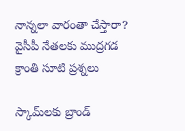నాన్నలా వారంతా చేస్తారా? వైసీపీ నేతలకు ముద్రగడ క్రాంతి సూటి ప్రశ్నలు

స్కామ్‌లకు బ్రాండ్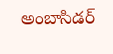అంబాసిడర్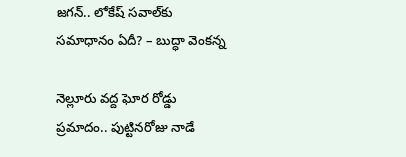జగన్.. లోకేష్ సవాల్‌కు సమాధానం ఏదీ? – బుద్ధా వెంకన్న

నెల్లూరు వద్ద ఘోర రోడ్డు ప్రమాదం.. పుట్టినరోజు నాడే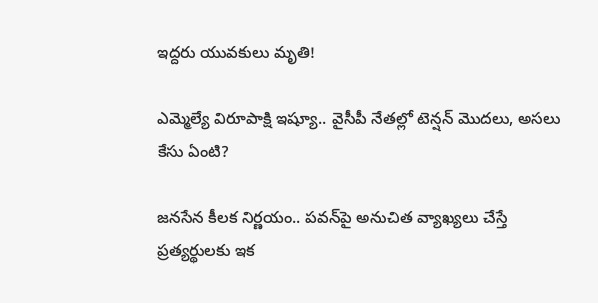ఇద్దరు యువకులు మృతి!

ఎమ్మెల్యే విరూపాక్షి ఇష్యూ.. వైసీపీ నేతల్లో టెన్షన్ మొదలు, అసలు కేసు ఏంటి?

జనసేన కీలక నిర్ణయం.. పవన్‌పై అనుచిత వ్యాఖ్యలు చేస్తే ప్రత్యర్థులకు ఇక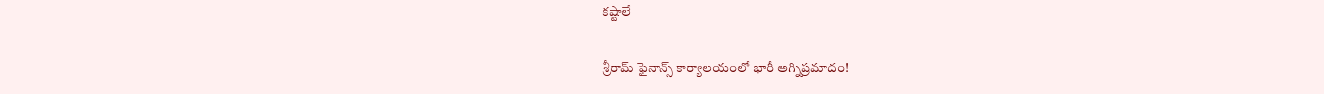కష్టాలే

శ్రీరామ్ ఫైనాన్స్ కార్యాలయంలో భారీ అగ్నిప్రమాదం!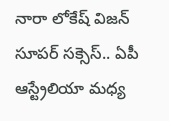నారా లోకేష్ విజన్ సూపర్ సక్సెస్.. ఏపీ ఆస్ట్రేలియా మధ్య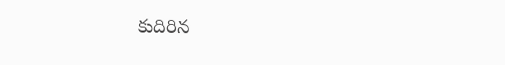కుదిరిన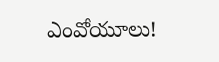ఎంవోయూలు!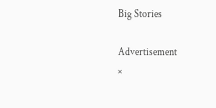Big Stories

Advertisement
×